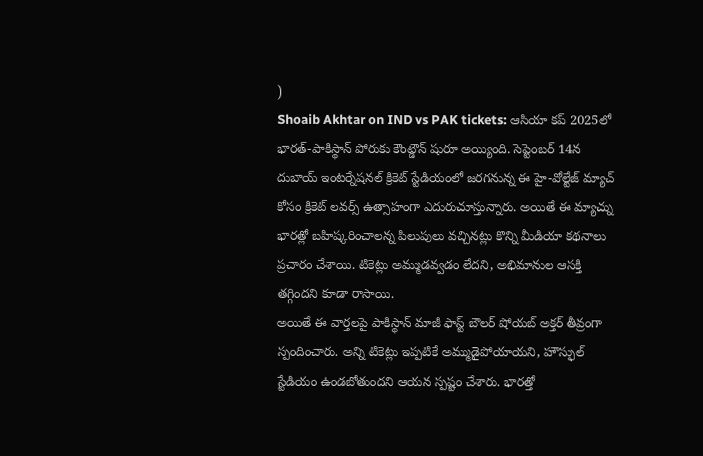)
Shoaib Akhtar on IND vs PAK tickets: ఆసియా కప్ 2025లో భారత్-పాకిస్థాన్ పోరుకు కౌంట్డౌన్ షురూ అయ్యింది. సెప్టెంబర్ 14న దుబాయ్ ఇంటర్నేషనల్ క్రికెట్ స్టేడియంలో జరగనున్న ఈ హై-వోల్టేజ్ మ్యాచ్ కోసం క్రికెట్ లవర్స్ ఉత్సాహంగా ఎదురుచూస్తున్నారు. అయితే ఈ మ్యాచ్ను భారత్లో బహిష్కరించాలన్న పిలుపులు వచ్చినట్లు కొన్ని మీడియా కథనాలు ప్రచారం చేశాయి. టికెట్లు అమ్ముడవ్వడం లేదని, అభిమానుల ఆసక్తి తగ్గిందని కూడా రాసాయి.
అయితే ఈ వార్తలపై పాకిస్థాన్ మాజీ ఫాస్ట్ బౌలర్ షోయబ్ అక్తర్ తీవ్రంగా స్పందించారు. అన్ని టికెట్లు ఇప్పటికే అమ్ముడైపోయాయని, హౌస్ఫుల్ స్టేడియం ఉండబోతుందని ఆయన స్పష్టం చేశారు. భారత్తో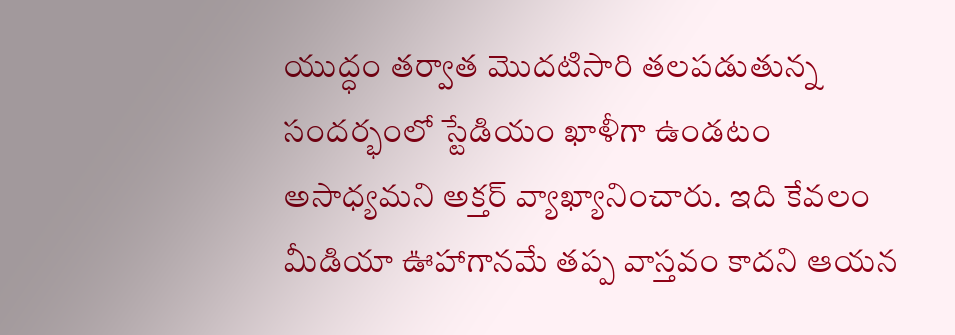యుద్ధం తర్వాత మొదటిసారి తలపడుతున్న సందర్భంలో స్టేడియం ఖాళీగా ఉండటం అసాధ్యమని అక్తర్ వ్యాఖ్యానించారు. ఇది కేవలం మీడియా ఊహాగానమే తప్ప వాస్తవం కాదని ఆయన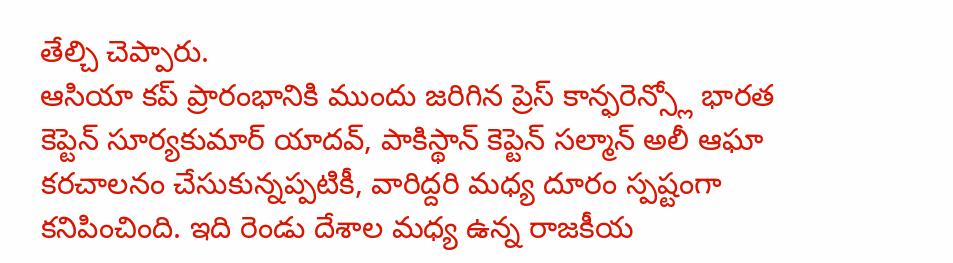తేల్చి చెప్పారు.
ఆసియా కప్ ప్రారంభానికి ముందు జరిగిన ప్రెస్ కాన్ఫరెన్స్లో భారత కెప్టెన్ సూర్యకుమార్ యాదవ్, పాకిస్థాన్ కెప్టెన్ సల్మాన్ అలీ ఆఘా కరచాలనం చేసుకున్నప్పటికీ, వారిద్దరి మధ్య దూరం స్పష్టంగా కనిపించింది. ఇది రెండు దేశాల మధ్య ఉన్న రాజకీయ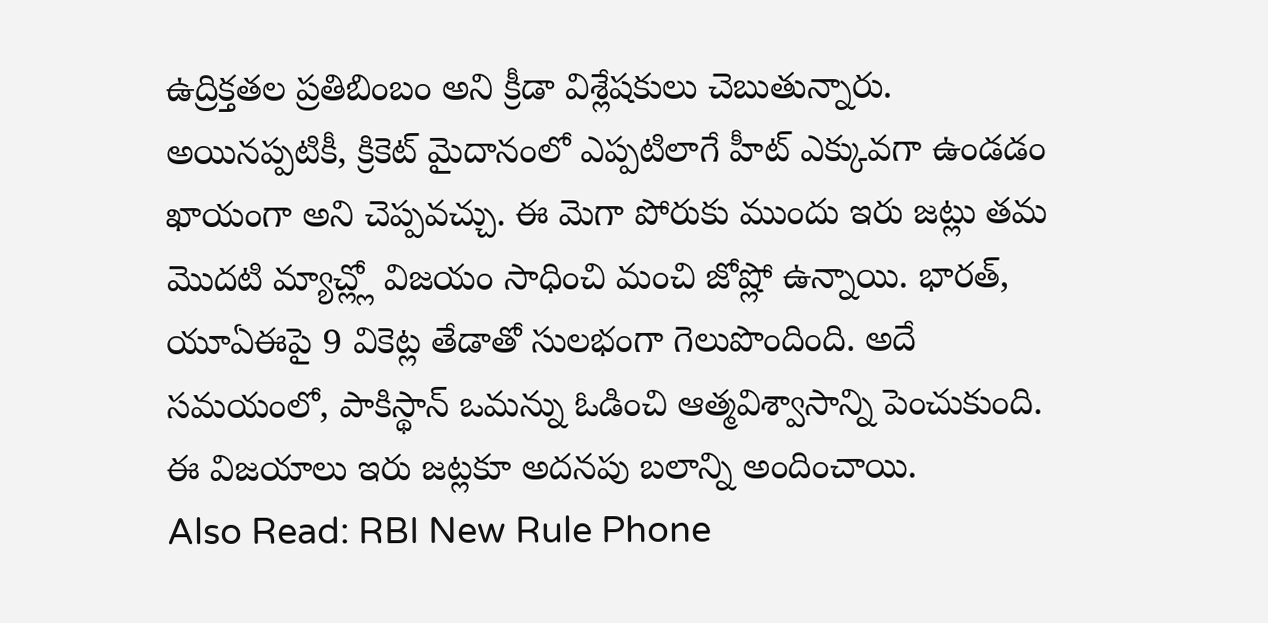ఉద్రిక్తతల ప్రతిబింబం అని క్రీడా విశ్లేషకులు చెబుతున్నారు. అయినప్పటికీ, క్రికెట్ మైదానంలో ఎప్పటిలాగే హీట్ ఎక్కువగా ఉండడం ఖాయంగా అని చెప్పవచ్చు. ఈ మెగా పోరుకు ముందు ఇరు జట్లు తమ మొదటి మ్యాచ్ల్లో విజయం సాధించి మంచి జోష్లో ఉన్నాయి. భారత్, యూఏఈపై 9 వికెట్ల తేడాతో సులభంగా గెలుపొందింది. అదే సమయంలో, పాకిస్థాన్ ఒమన్ను ఓడించి ఆత్మవిశ్వాసాన్ని పెంచుకుంది. ఈ విజయాలు ఇరు జట్లకూ అదనపు బలాన్ని అందించాయి.
Also Read: RBI New Rule Phone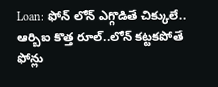Loan: ఫోన్ లోన్ ఎగ్గొడితే చిక్కులే.. ఆర్బిఐ కొత్త రూల్..లోన్ కట్టకపోతే ఫోన్లు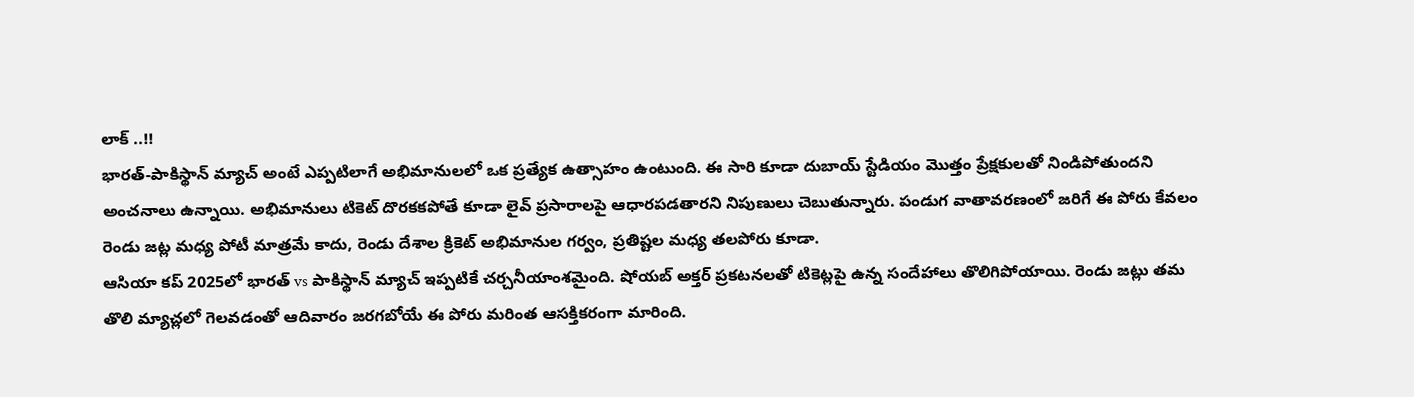లాక్ ..!!
భారత్-పాకిస్థాన్ మ్యాచ్ అంటే ఎప్పటిలాగే అభిమానులలో ఒక ప్రత్యేక ఉత్సాహం ఉంటుంది. ఈ సారి కూడా దుబాయ్ స్టేడియం మొత్తం ప్రేక్షకులతో నిండిపోతుందని అంచనాలు ఉన్నాయి. అభిమానులు టికెట్ దొరకకపోతే కూడా లైవ్ ప్రసారాలపై ఆధారపడతారని నిపుణులు చెబుతున్నారు. పండుగ వాతావరణంలో జరిగే ఈ పోరు కేవలం రెండు జట్ల మధ్య పోటీ మాత్రమే కాదు, రెండు దేశాల క్రికెట్ అభిమానుల గర్వం, ప్రతిష్టల మధ్య తలపోరు కూడా.
ఆసియా కప్ 2025లో భారత్ vs పాకిస్థాన్ మ్యాచ్ ఇప్పటికే చర్చనీయాంశమైంది. షోయబ్ అక్తర్ ప్రకటనలతో టికెట్లపై ఉన్న సందేహాలు తొలిగిపోయాయి. రెండు జట్లు తమ తొలి మ్యాచ్లలో గెలవడంతో ఆదివారం జరగబోయే ఈ పోరు మరింత ఆసక్తికరంగా మారింది.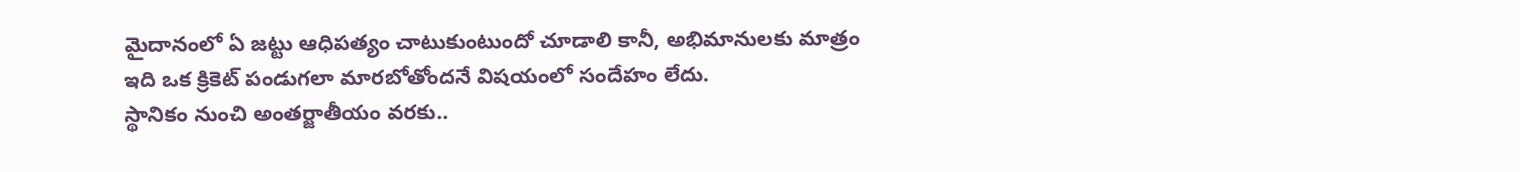మైదానంలో ఏ జట్టు ఆధిపత్యం చాటుకుంటుందో చూడాలి కానీ, అభిమానులకు మాత్రం ఇది ఒక క్రికెట్ పండుగలా మారబోతోందనే విషయంలో సందేహం లేదు.
స్థానికం నుంచి అంతర్జాతీయం వరకు..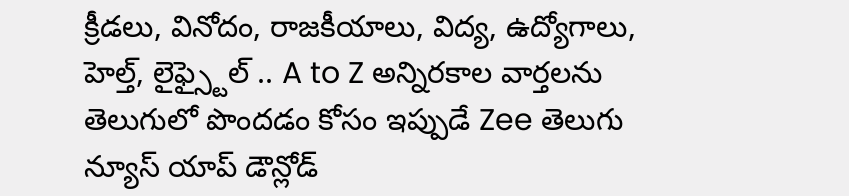క్రీడలు, వినోదం, రాజకీయాలు, విద్య, ఉద్యోగాలు, హెల్త్, లైఫ్స్టైల్ .. A to Z అన్నిరకాల వార్తలను తెలుగులో పొందడం కోసం ఇప్పుడే Zee తెలుగు న్యూస్ యాప్ డౌన్లోడ్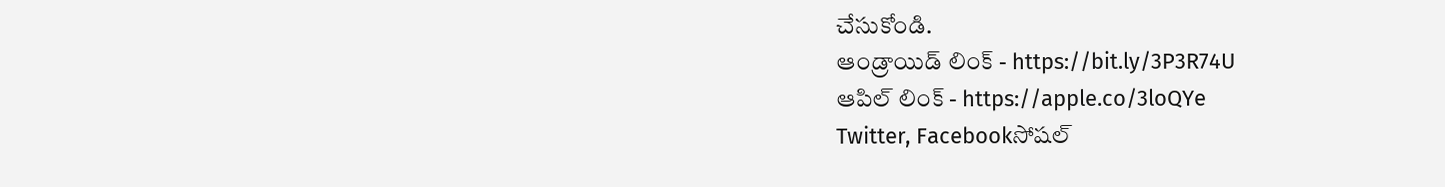చేసుకోండి.
ఆండ్రాయిడ్ లింక్ - https://bit.ly/3P3R74U
ఆపిల్ లింక్ - https://apple.co/3loQYe
Twitter, Facebookసోషల్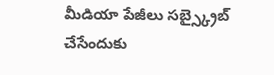మీడియా పేజీలు సబ్స్క్రైబ్ చేసేందుకు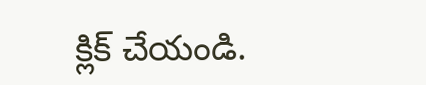క్లిక్ చేయండి.